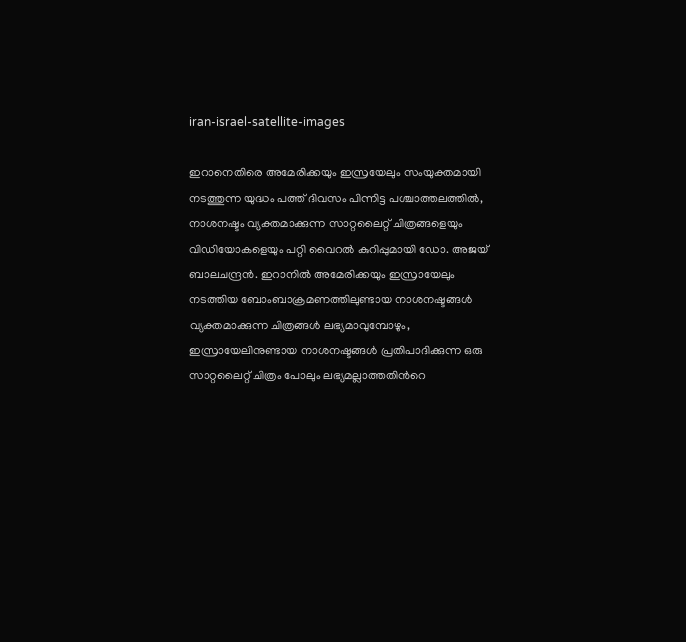iran-israel-satellite-images

ഇറാനെതിരെ അമേരിക്കയും ഇസ്രയേലും സംയുക്തമായി നടത്തുന്ന യുദ്ധം പത്ത് ദിവസം പിന്നിട്ട പശ്ചാത്തലത്തില്‍, നാശനഷ്ടം വ്യക്തമാക്കുന്ന സാറ്റലൈറ്റ് ചിത്രങ്ങളെയും വിഡിയോകളെയും പറ്റി വൈറല്‍ കുറിപ്പുമായി ഡോ. അജയ് ബാലചന്ദ്രന്‍. ഇറാനിൽ അമേരിക്കയും ഇസ്രായേലും നടത്തിയ ബോംബാക്രമണത്തിലുണ്ടായ നാശനഷ്ടങ്ങള്‍ വ്യക്തമാക്കുന്ന ചിത്രങ്ങള്‍ ലഭ്യമാവുമ്പോഴും, ഇസ്രായേലിനുണ്ടായ നാശനഷ്ടങ്ങള്‍ പ്രതിപാദിക്കുന്ന ഒരു സാറ്റലൈറ്റ് ചിത്രം പോലും ലഭ്യമല്ലാത്തതിന്‍റെ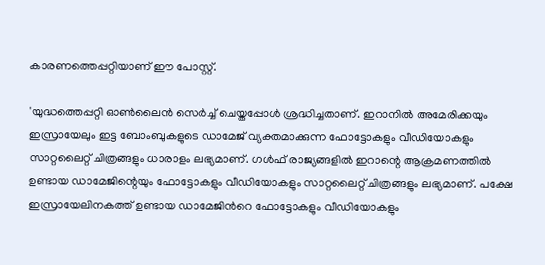കാരണത്തെപ്പറ്റിയാണ് ഈ പോസ്റ്റ്.

'യുദ്ധത്തെപ്പറ്റി ഓൺലൈൻ സെർച്ച് ചെയ്തപ്പോൾ ശ്രദ്ധിച്ചതാണ്. ഇറാനിൽ അമേരിക്കയും ഇസ്രായേലും ഇട്ട ബോംബുകളുടെ ഡാമേജ് വ്യക്തമാക്കുന്ന ഫോട്ടോകളും വീഡിയോകളും സാറ്റലൈറ്റ് ചിത്രങ്ങളും ധാരാളം ലഭ്യമാണ്. ഗൾഫ് രാജ്യങ്ങളിൽ ഇറാന്റെ ആക്രമണത്തിൽ ഉണ്ടായ ഡാമേജിന്റെയും ഫോട്ടോകളും വീഡിയോകളും സാറ്റലൈറ്റ് ചിത്രങ്ങളും ലഭ്യമാണ്. പക്ഷേ ഇസ്രായേലിനകത്ത് ഉണ്ടായ ഡാമേജിന്‍റെ ഫോട്ടോകളും വീഡിയോകളും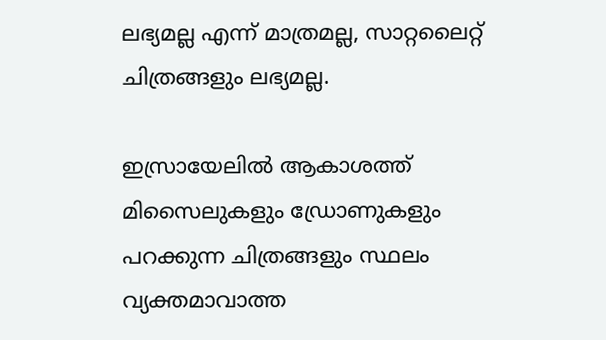ലഭ്യമല്ല എന്ന് മാത്രമല്ല, സാറ്റലൈറ്റ് ചിത്രങ്ങളും ലഭ്യമല്ല.

ഇസ്രായേലിൽ ആകാശത്ത് മിസൈലുകളും ഡ്രോണുകളും പറക്കുന്ന ചിത്രങ്ങളും സ്ഥലം വ്യക്തമാവാത്ത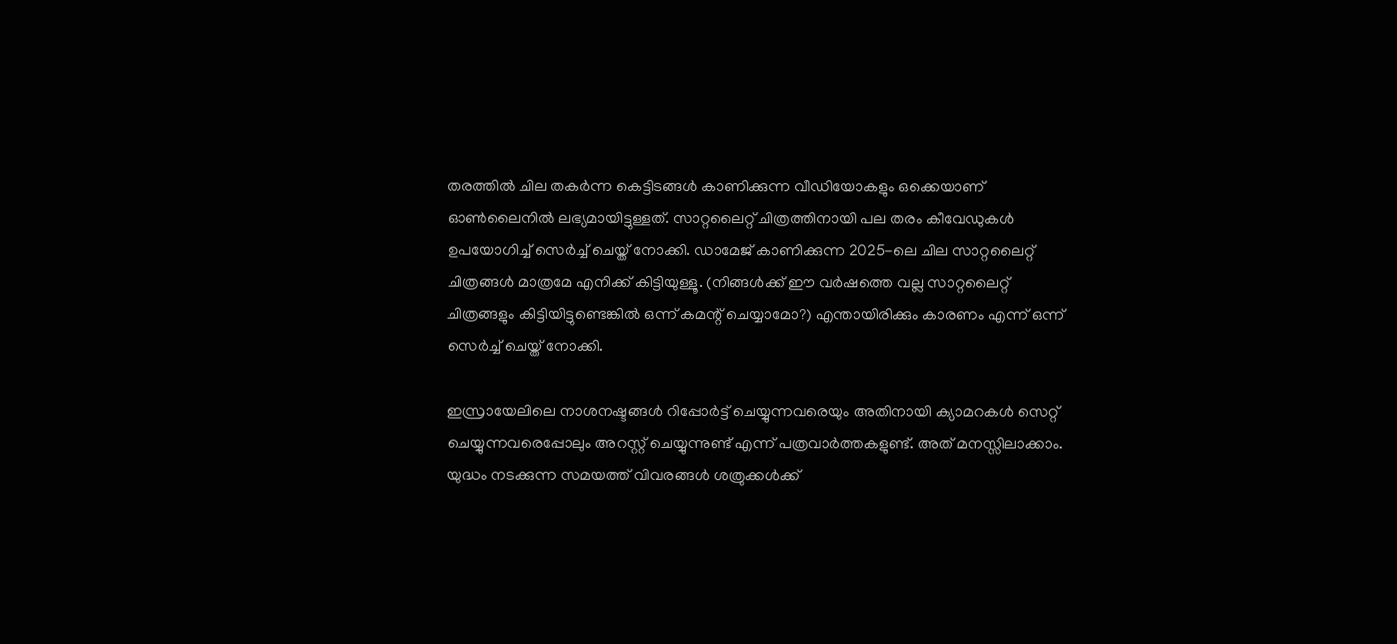തരത്തിൽ ചില തകർന്ന കെട്ടിടങ്ങൾ കാണിക്കുന്ന വീഡിയോകളും ഒക്കെയാണ് ഓൺലൈനിൽ ലഭ്യമായിട്ടുള്ളത്. സാറ്റലൈറ്റ് ചിത്രത്തിനായി പല തരം കീവേഡുകൾ ഉപയോഗിച്ച് സെർച്ച് ചെയ്ത് നോക്കി. ഡാമേജ് കാണിക്കുന്ന 2025-ലെ ചില സാറ്റലൈറ്റ് ചിത്രങ്ങൾ മാത്രമേ എനിക്ക് കിട്ടിയുള്ളൂ. (നിങ്ങൾക്ക് ഈ വർഷത്തെ വല്ല സാറ്റലൈറ്റ് ചിത്രങ്ങളും കിട്ടിയിട്ടുണ്ടെങ്കിൽ ഒന്ന് കമന്റ് ചെയ്യാമോ?) എന്തായിരിക്കും കാരണം എന്ന് ഒന്ന് സെർച്ച് ചെയ്ത് നോക്കി.

ഇസ്രായേലിലെ നാശനഷ്ടങ്ങൾ റിപ്പോർട്ട് ചെയ്യുന്നവരെയും അതിനായി ക്യാമറകൾ സെറ്റ് ചെയ്യുന്നവരെപ്പോലും അറസ്റ്റ് ചെയ്യുന്നുണ്ട് എന്ന് പത്രവാർത്തകളുണ്ട്. അത് മനസ്സിലാക്കാം. യുദ്ധം നടക്കുന്ന സമയത്ത് വിവരങ്ങൾ ശത്രുക്കൾക്ക്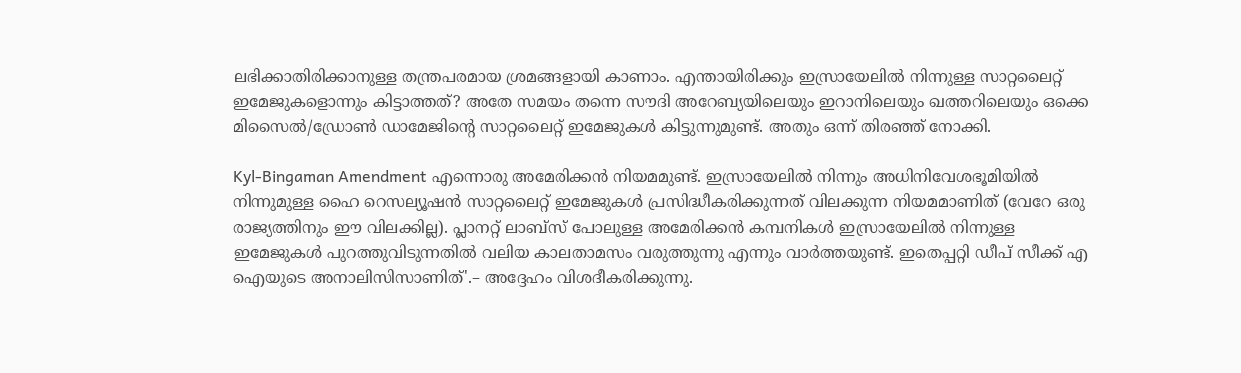ലഭിക്കാതിരിക്കാനുള്ള തന്ത്രപരമായ ശ്രമങ്ങളായി കാണാം. എന്തായിരിക്കും ഇസ്രായേലിൽ നിന്നുള്ള സാറ്റലൈറ്റ് ഇമേജുകളൊന്നും കിട്ടാത്തത്? അതേ സമയം തന്നെ സൗദി അറേബ്യയിലെയും ഇറാനിലെയും ഖത്തറിലെയും ഒക്കെ മിസൈൽ/ഡ്രോൺ ഡാമേജിന്റെ സാറ്റലൈറ്റ് ഇമേജുകൾ കിട്ടുന്നുമുണ്ട്. അതും ഒന്ന് തിരഞ്ഞ് നോക്കി.

Kyl-Bingaman Amendment എന്നൊരു അമേരിക്കൻ നിയമമുണ്ട്. ഇസ്രായേലിൽ നിന്നും അധിനിവേശഭൂമിയിൽ നിന്നുമുള്ള ഹൈ റെസല്യൂഷൻ സാറ്റലൈറ്റ് ഇമേജുകൾ പ്രസിദ്ധീകരിക്കുന്നത് വിലക്കുന്ന നിയമമാണിത് (വേറേ ഒരു രാജ്യത്തിനും ഈ വിലക്കില്ല). പ്ലാനറ്റ് ലാബ്സ് പോലുള്ള അമേരിക്കൻ കമ്പനികൾ ഇസ്രായേലിൽ നിന്നുള്ള ഇമേജുകൾ പുറത്തുവിടുന്നതിൽ വലിയ കാലതാമസം വരുത്തുന്നു എന്നും വാർത്തയുണ്ട്. ഇതെപ്പറ്റി ഡീപ് സീക്ക് എ ഐയുടെ അനാലിസിസാണിത്'.– അദ്ദേഹം വിശദീകരിക്കുന്നു.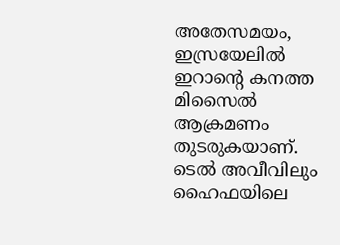അതേസമയം, ഇസ്രയേലില്‍ ഇറാന്‍റെ കനത്ത മിസൈല്‍ ആക്രമണം തുടരുകയാണ്. ടെല്‍ അവീവിലും ഹൈഫയിലെ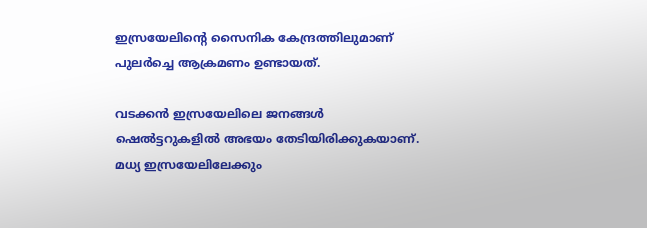ഇസ്രയേലിന്‍റെ സൈനിക കേന്ദ്രത്തിലുമാണ് പുലര്‍ച്ചെ ആക്രമണം ഉണ്ടായത്.

വടക്കന്‍ ഇസ്രയേലിലെ ജനങ്ങള്‍ ഷെല്‍ട്ടറുകളില്‍ അഭയം തേടിയിരിക്കുകയാണ്. മധ്യ ഇസ്രയേലിലേക്കും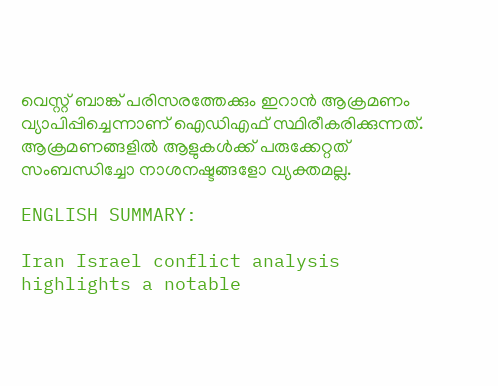വെസ്റ്റ് ബാങ്ക് പരിസരത്തേക്കും ഇറാന്‍ ആക്രമണം വ്യാപിപ്പിച്ചെന്നാണ് ഐഡിഎഫ് സ്ഥിരീകരിക്കുന്നത്. ആക്രമണങ്ങളില്‍ ആളുകള്‍ക്ക് പരുക്കേറ്റത് സംബന്ധിച്ചോ നാശനഷ്ടങ്ങളോ വ്യക്തമല്ല.

ENGLISH SUMMARY:

Iran Israel conflict analysis highlights a notable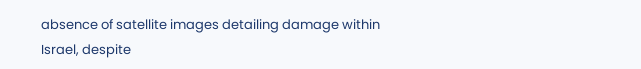absence of satellite images detailing damage within Israel, despite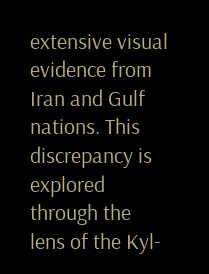extensive visual evidence from Iran and Gulf nations. This discrepancy is explored through the lens of the Kyl-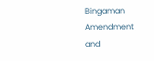Bingaman Amendment and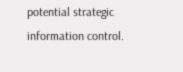potential strategic information control.